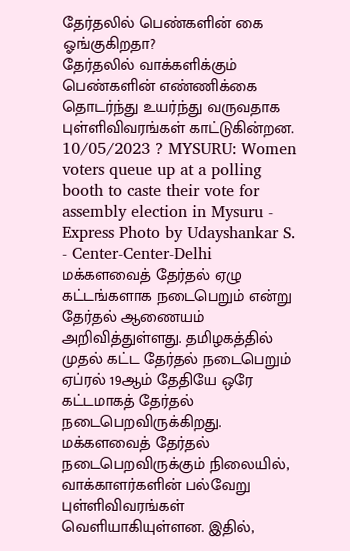தேர்தலில் பெண்களின் கை ஓங்குகிறதா?
தேர்தலில் வாக்களிக்கும் பெண்களின் எண்ணிக்கை தொடர்ந்து உயர்ந்து வருவதாக புள்ளிவிவரங்கள் காட்டுகின்றன.
10/05/2023 ? MYSURU: Women voters queue up at a polling booth to caste their vote for assembly election in Mysuru - Express Photo by Udayshankar S. - Center-Center-Delhi
மக்களவைத் தேர்தல் ஏழு கட்டங்களாக நடைபெறும் என்று தேர்தல் ஆணையம் அறிவித்துள்ளது. தமிழகத்தில் முதல் கட்ட தேர்தல் நடைபெறும் ஏப்ரல் 19ஆம் தேதியே ஒரே கட்டமாகத் தேர்தல் நடைபெறவிருக்கிறது.
மக்களவைத் தேர்தல் நடைபெறவிருக்கும் நிலையில், வாக்காளர்களின் பல்வேறு புள்ளிவிவரங்கள் வெளியாகியுள்ளன. இதில்,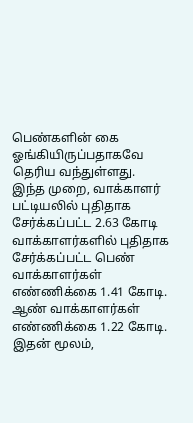பெண்களின் கை ஓங்கியிருப்பதாகவே தெரிய வந்துள்ளது.
இந்த முறை, வாக்காளர் பட்டியலில் புதிதாக சேர்க்கப்பட்ட 2.63 கோடி வாக்காளர்களில் புதிதாக சேர்க்கப்பட்ட பெண் வாக்காளர்கள் எண்ணிக்கை 1.41 கோடி. ஆண் வாக்காளர்கள் எண்ணிக்கை 1.22 கோடி. இதன் மூலம்,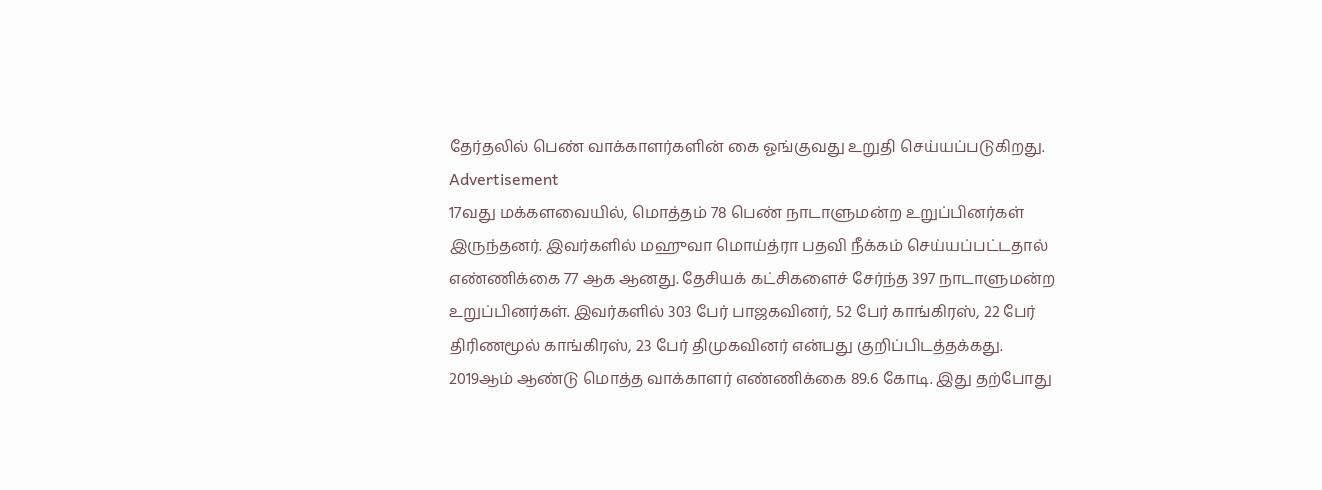தேர்தலில் பெண் வாக்காளர்களின் கை ஓங்குவது உறுதி செய்யப்படுகிறது.
Advertisement
17வது மக்களவையில், மொத்தம் 78 பெண் நாடாளுமன்ற உறுப்பினர்கள் இருந்தனர். இவர்களில் மஹுவா மொய்த்ரா பதவி நீக்கம் செய்யப்பட்டதால் எண்ணிக்கை 77 ஆக ஆனது. தேசியக் கட்சிகளைச் சேர்ந்த 397 நாடாளுமன்ற உறுப்பினர்கள். இவர்களில் 303 பேர் பாஜகவினர், 52 பேர் காங்கிரஸ், 22 பேர் திரிணமூல் காங்கிரஸ், 23 பேர் திமுகவினர் என்பது குறிப்பிடத்தக்கது.
2019ஆம் ஆண்டு மொத்த வாக்காளர் எண்ணிக்கை 89.6 கோடி. இது தற்போது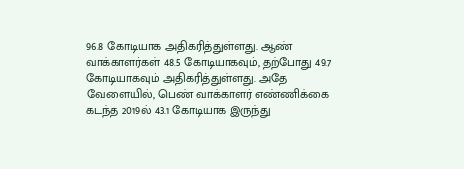96.8 கோடியாக அதிகரித்துள்ளது. ஆண் வாக்காளர்கள் 48.5 கோடியாகவும், தற்போது 49.7 கோடியாகவும் அதிகரித்துள்ளது. அதே வேளையில், பெண் வாக்காளர் எண்ணிக்கை கடந்த 2019ல் 43.1 கோடியாக இருந்து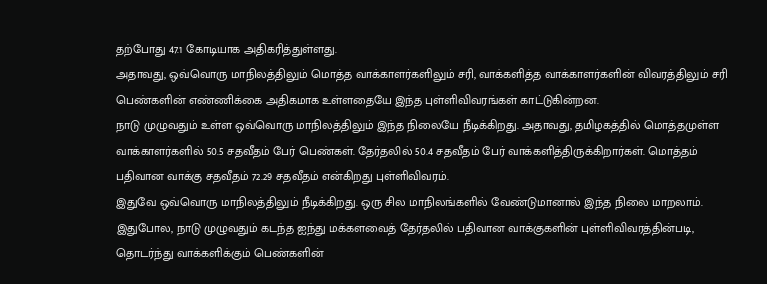தற்போது 47.1 கோடியாக அதிகரித்துள்ளது.
அதாவது, ஒவ்வொரு மாநிலத்திலும் மொத்த வாக்காளர்களிலும் சரி, வாக்களித்த வாக்காளர்களின் விவரத்திலும் சரி பெண்களின் எண்ணிக்கை அதிகமாக உள்ளதையே இந்த புள்ளிவிவரங்கள் காட்டுகின்றன.
நாடு முழுவதும் உள்ள ஒவ்வொரு மாநிலத்திலும் இந்த நிலையே நீடிக்கிறது. அதாவது, தமிழகத்தில் மொத்தமுள்ள வாக்காளர்களில் 50.5 சதவீதம் பேர் பெண்கள். தேர்தலில் 50.4 சதவீதம் பேர் வாக்களித்திருக்கிறார்கள். மொத்தம் பதிவான வாக்கு சதவீதம் 72.29 சதவீதம் என்கிறது புள்ளிவிவரம்.
இதுவே ஒவ்வொரு மாநிலத்திலும் நீடிக்கிறது. ஒரு சில மாநிலங்களில் வேண்டுமானால் இந்த நிலை மாறலாம்.
இதுபோல, நாடு முழுவதும் கடந்த ஐந்து மக்களவைத் தேர்தலில் பதிவான வாக்குகளின் புள்ளிவிவரத்தின்படி, தொடர்ந்து வாக்களிக்கும் பெண்களின்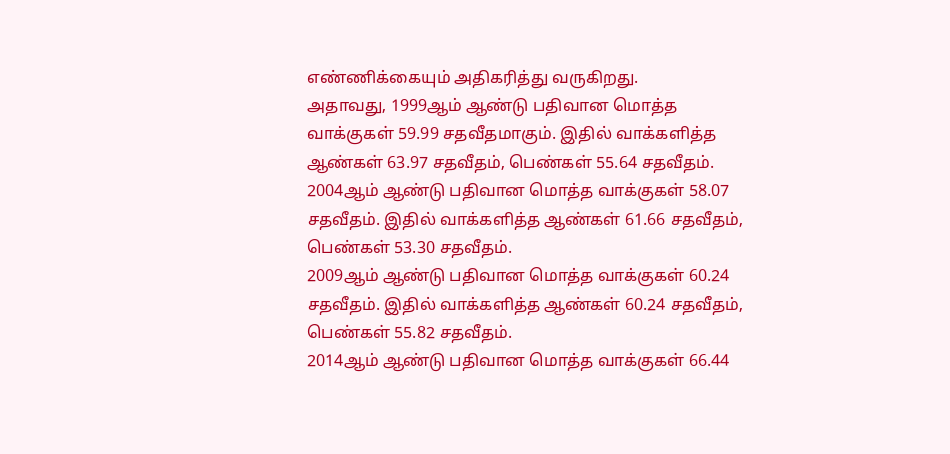எண்ணிக்கையும் அதிகரித்து வருகிறது.
அதாவது, 1999ஆம் ஆண்டு பதிவான மொத்த வாக்குகள் 59.99 சதவீதமாகும். இதில் வாக்களித்த ஆண்கள் 63.97 சதவீதம், பெண்கள் 55.64 சதவீதம்.
2004ஆம் ஆண்டு பதிவான மொத்த வாக்குகள் 58.07 சதவீதம். இதில் வாக்களித்த ஆண்கள் 61.66 சதவீதம், பெண்கள் 53.30 சதவீதம்.
2009ஆம் ஆண்டு பதிவான மொத்த வாக்குகள் 60.24 சதவீதம். இதில் வாக்களித்த ஆண்கள் 60.24 சதவீதம், பெண்கள் 55.82 சதவீதம்.
2014ஆம் ஆண்டு பதிவான மொத்த வாக்குகள் 66.44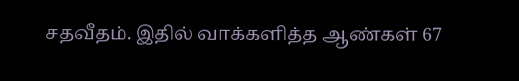சதவீதம். இதில் வாக்களித்த ஆண்கள் 67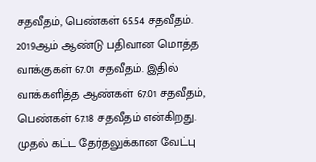சதவீதம், பெண்கள் 65.54 சதவீதம்.
2019ஆம் ஆண்டு பதிவான மொத்த வாக்குகள் 67.01 சதவீதம். இதில் வாக்களித்த ஆண்கள் 67.01 சதவீதம், பெண்கள் 67.18 சதவீதம் என்கிறது.
முதல் கட்ட தேர்தலுக்கான வேட்பு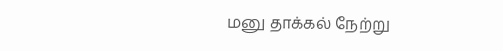மனு தாக்கல் நேற்று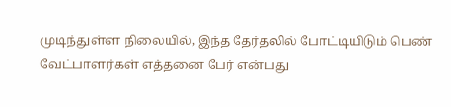முடிந்துள்ள நிலையில், இந்த தேர்தலில் போட்டியிடும் பெண் வேட்பாளர்கள் எத்தனை பேர் என்பது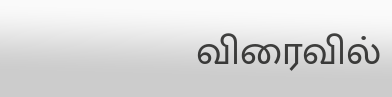விரைவில்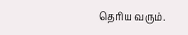தெரிய வரும்.